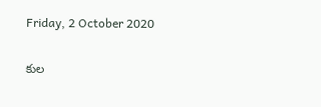Friday, 2 October 2020

కుల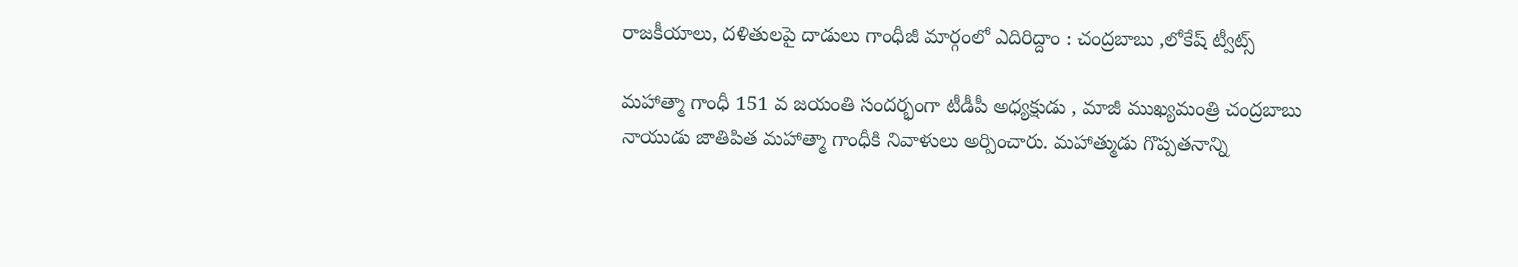రాజకీయాలు, దళితులపై దాడులు గాంధీజీ మార్గంలో ఎదిరిద్దాం : చంద్రబాబు ,లోకేష్ ట్వీట్స్

మహాత్మా గాంధీ 151 వ జయంతి సందర్భంగా టీడీపీ అధ్యక్షుడు , మాజీ ముఖ్యమంత్రి చంద్రబాబు నాయుడు జాతిపిత మహాత్మా గాంధీకి నివాళులు అర్పించారు. మహాత్ముడు గొప్పతనాన్ని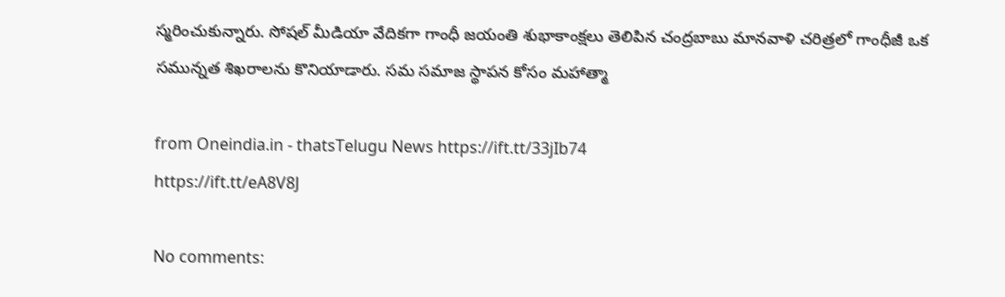స్మరించుకున్నారు. సోషల్ మీడియా వేదికగా గాంధీ జయంతి శుభాకాంక్షలు తెలిపిన చంద్రబాబు మానవాళి చరిత్రలో గాంధీజీ ఒక సమున్నత శిఖరాలను కొనియాడారు. సమ సమాజ స్థాపన కోసం మహాత్మా

from Oneindia.in - thatsTelugu News https://ift.tt/33jIb74
https://ift.tt/eA8V8J

No comments: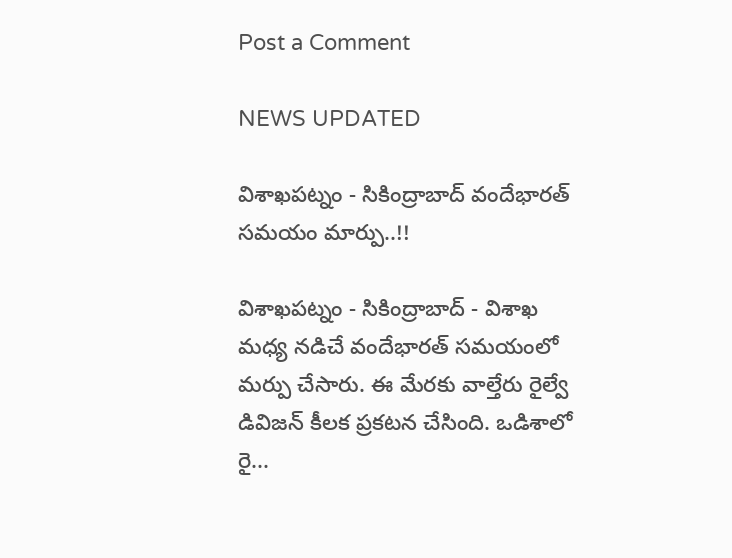Post a Comment

NEWS UPDATED

విశాఖపట్నం - సికింద్రాబాద్ వందేభారత్ సమయం మార్పు..!!

విశాఖపట్నం - సికింద్రాబాద్ - విశాఖ మధ్య నడిచే వందేభారత్ సమయంలో మర్పు చేసారు. ఈ మేరకు వాల్తేరు రైల్వే డివిజన్ కీలక ప్రకటన చేసింది. ఒడిశాలో రై...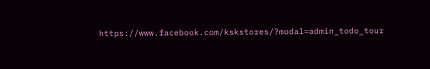https://www.facebook.com/kskstores/?modal=admin_todo_tour